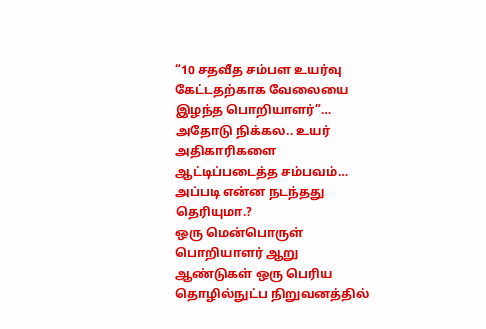“10 சதவீத சம்பள உயர்வு கேட்டதற்காக வேலையை இழந்த பொறியாளர்”… அதோடு நிக்கல.. உயர் அதிகாரிகளை ஆட்டிப்படைத்த சம்பவம்… அப்படி என்ன நடந்தது தெரியுமா.?
ஒரு மென்பொருள் பொறியாளர் ஆறு ஆண்டுகள் ஒரு பெரிய தொழில்நுட்ப நிறுவனத்தில்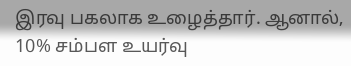இரவு பகலாக உழைத்தார். ஆனால், 10% சம்பள உயர்வு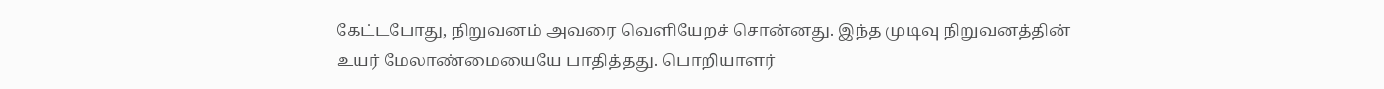கேட்டபோது, நிறுவனம் அவரை வெளியேறச் சொன்னது. இந்த முடிவு நிறுவனத்தின் உயர் மேலாண்மையையே பாதித்தது. பொறியாளர்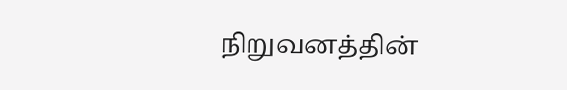நிறுவனத்தின்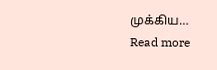முக்கிய…
Read more